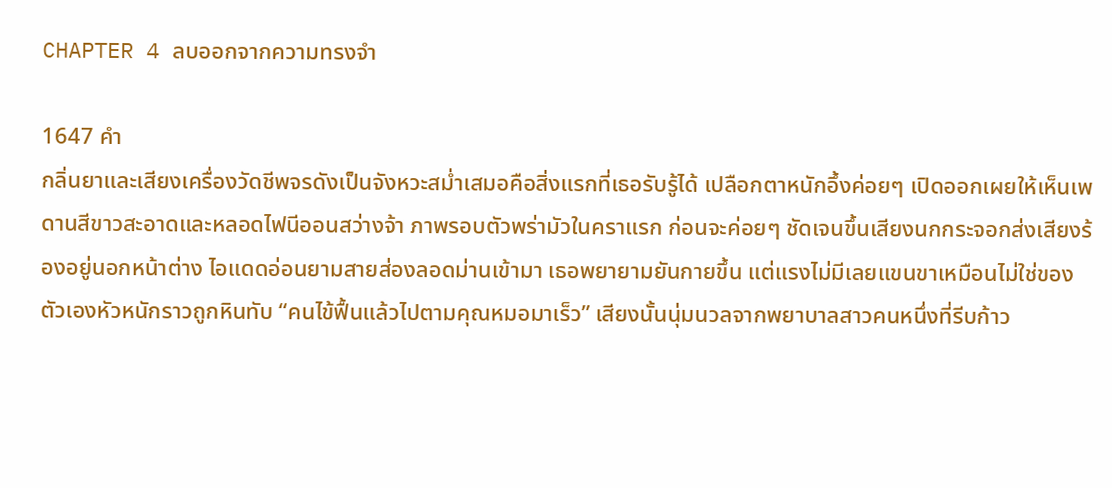CHAPTER 4 ลบออกจากความทรงจำ

1647 คำ
กลิ่นยาและเสียงเครื่องวัดชีพจรดังเป็นจังหวะสม่ำเสมอคือสิ่งแรกที่เธอรับรู้ได้ เปลือกตาหนักอึ้งค่อยๆ เปิดออกเผยให้เห็นเพดานสีขาวสะอาดและหลอดไฟนีออนสว่างจ้า ภาพรอบตัวพร่ามัวในคราแรก ก่อนจะค่อยๆ ชัดเจนขึ้นเสียงนกกระจอกส่งเสียงร้องอยู่นอกหน้าต่าง ไอแดดอ่อนยามสายส่องลอดม่านเข้ามา เธอพยายามยันกายขึ้น แต่แรงไม่มีเลยแขนขาเหมือนไม่ใช่ของตัวเองหัวหนักราวถูกหินทับ “คนไข้ฟื้นแล้วไปตามคุณหมอมาเร็ว” เสียงนั้นนุ่มนวลจากพยาบาลสาวคนหนึ่งที่รีบก้าว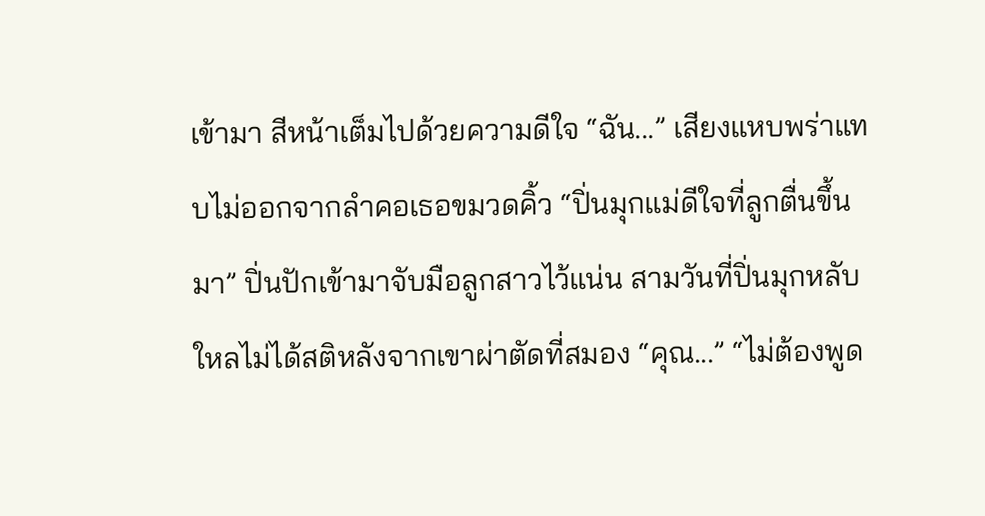เข้ามา สีหน้าเต็มไปด้วยความดีใจ “ฉัน...” เสียงแหบพร่าแทบไม่ออกจากลำคอเธอขมวดคิ้ว “ปิ่นมุกแม่ดีใจที่ลูกตื่นขึ้นมา” ปิ่นปักเข้ามาจับมือลูกสาวไว้แน่น สามวันที่ปิ่นมุกหลับใหลไม่ได้สติหลังจากเขาผ่าตัดที่สมอง “คุณ...” “ไม่ต้องพูด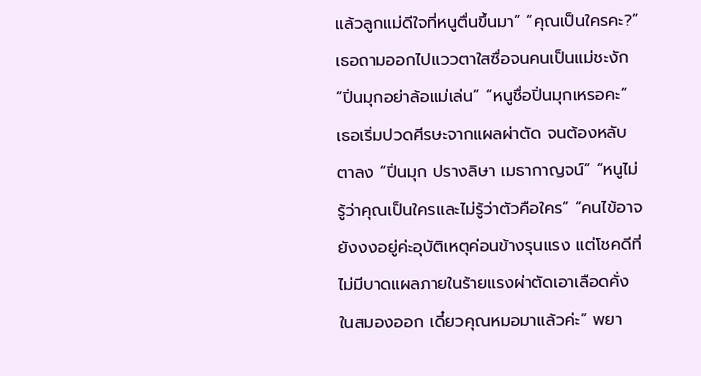แล้วลูกแม่ดีใจที่หนูตื่นขึ้นมา” “คุณเป็นใครคะ?” เธอถามออกไปแววตาใสซื่อจนคนเป็นแม่ชะงัก “ปิ่นมุกอย่าล้อแม่เล่น” “หนูชื่อปิ่นมุกเหรอคะ” เธอเริ่มปวดศีรษะจากแผลผ่าตัด จนต้องหลับตาลง “ปิ่นมุก ปรางลิษา เมธากาญจน์” “หนูไม่รู้ว่าคุณเป็นใครและไม่รู้ว่าตัวคือใคร” “คนไข้อาจยังงงอยู่ค่ะอุบัติเหตุค่อนข้างรุนแรง แต่โชคดีที่ไม่มีบาดแผลภายในร้ายแรงผ่าตัดเอาเลือดคั่งในสมองออก เดี๋ยวคุณหมอมาแล้วค่ะ” พยา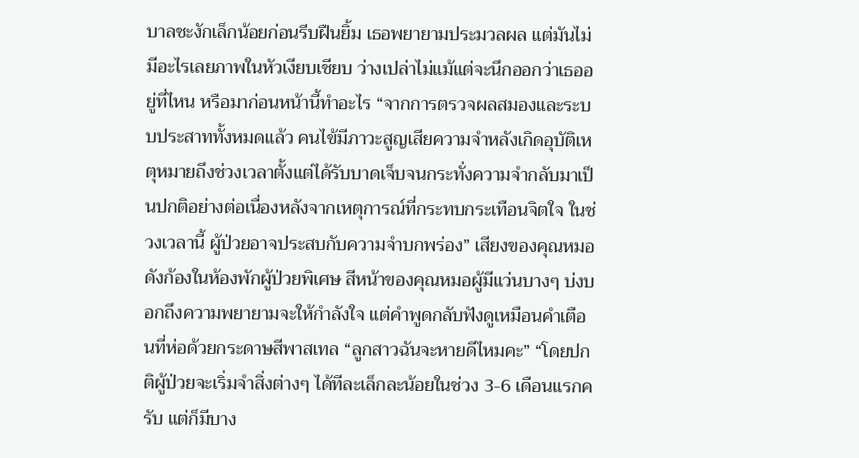บาลชะงักเล็กน้อยก่อนรีบฝืนยิ้ม เธอพยายามประมวลผล แต่มันไม่มีอะไรเลยภาพในหัวเงียบเชียบ ว่างเปล่าไม่แม้แต่จะนึกออกว่าเธออยู่ที่ไหน หรือมาก่อนหน้านี้ทำอะไร “จากการตรวจผลสมองและระบบประสาททั้งหมดแล้ว คนไข้มีภาวะสูญเสียความจำหลังเกิดอุบัติเหตุหมายถึงช่วงเวลาตั้งแต่ได้รับบาดเจ็บจนกระทั่งความจำกลับมาเป็นปกติอย่างต่อเนื่องหลังจากเหตุการณ์ที่กระทบกระเทือนจิตใจ ในช่วงเวลานี้ ผู้ป่วยอาจประสบกับความจำบกพร่อง” เสียงของคุณหมอดังก้องในห้องพักผู้ป่วยพิเศษ สีหน้าของคุณหมอผู้มีแว่นบางๆ บ่งบอกถึงความพยายามจะให้กำลังใจ แต่คำพูดกลับฟังดูเหมือนคำเตือนที่ห่อด้วยกระดาษสีพาสเทล “ลูกสาวฉันจะหายดีไหมคะ” “โดยปกติผู้ป่วยจะเริ่มจำสิ่งต่างๆ ได้ทีละเล็กละน้อยในช่วง 3-6 เดือนแรกครับ แต่ก็มีบาง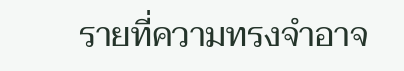รายที่ความทรงจำอาจ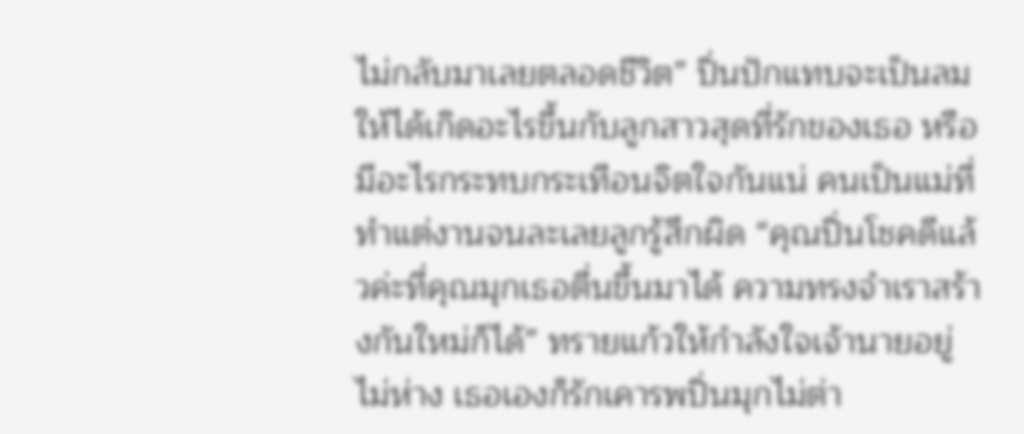ไม่กลับมาเลยตลอดชีวิต” ปิ่นปักแทบจะเป็นลมให้ได้เกิดอะไรขึ้นกับลูกสาวสุดที่รักของเธอ หรือมีอะไรกระทบกระเทือนจิตใจกันแน่ คนเป็นแม่ที่ทำแต่งานจนละเลยลูกรู้สึกผิด “คุณปิ่นโชคดีแล้วค่ะที่คุณมุกเธอตื่นขึ้นมาได้ ความทรงจำเราสร้างกันใหม่ก็ได้” ทรายแก้วให้กำลังใจเจ้านายอยู่ไม่ห่าง เธอเองก็รักเคารพปิ่นมุกไม่ต่า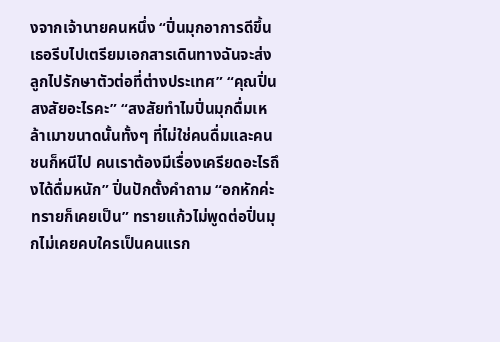งจากเจ้านายคนหนึ่ง “ปิ่นมุกอาการดีขึ้นเธอรีบไปเตรียมเอกสารเดินทางฉันจะส่งลูกไปรักษาตัวต่อที่ต่างประเทศ” “คุณปิ่นสงสัยอะไรคะ” “สงสัยทำไมปิ่นมุกดื่มเหล้าเมาขนาดนั้นทั้งๆ ที่ไม่ใช่คนดื่มและคนชนก็หนีไป คนเราต้องมีเรื่องเครียดอะไรถึงได้ดื่มหนัก” ปิ่นปักตั้งคำถาม “อกหักค่ะทรายก็เคยเป็น” ทรายแก้วไม่พูดต่อปิ่นมุกไม่เคยคบใครเป็นคนแรก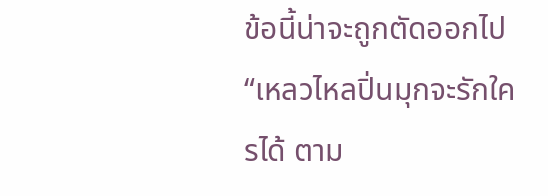ข้อนี้น่าจะถูกตัดออกไป “เหลวไหลปิ่นมุกจะรักใครได้ ตาม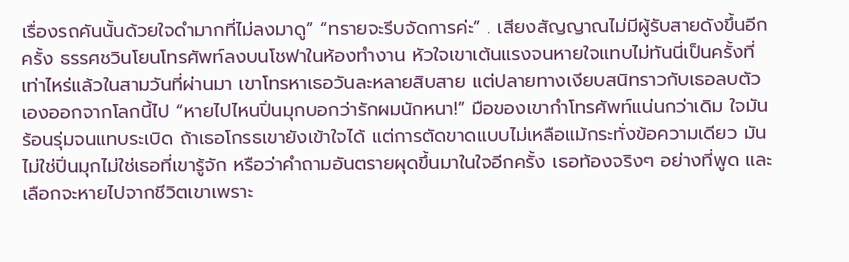เรื่องรถคันนั้นด้วยใจดำมากที่ไม่ลงมาดู” “ทรายจะรีบจัดการค่ะ” . เสียงสัญญาณไม่มีผู้รับสายดังขึ้นอีกครั้ง ธรรศชวินโยนโทรศัพท์ลงบนโชฟาในห้องทำงาน หัวใจเขาเต้นแรงจนหายใจแทบไม่ทันนี่เป็นครั้งที่เท่าไหร่แล้วในสามวันที่ผ่านมา เขาโทรหาเธอวันละหลายสิบสาย แต่ปลายทางเงียบสนิทราวกับเธอลบตัวเองออกจากโลกนี้ไป “หายไปไหนปิ่นมุกบอกว่ารักผมนักหนา!” มือของเขากำโทรศัพท์แน่นกว่าเดิม ใจมันร้อนรุ่มจนแทบระเบิด ถ้าเธอโกรธเขายังเข้าใจได้ แต่การตัดขาดแบบไม่เหลือแม้กระทั่งข้อความเดียว มันไม่ใช่ปิ่นมุกไม่ใช่เธอที่เขารู้จัก หรือว่าคำถามอันตรายผุดขึ้นมาในใจอีกครั้ง เธอท้องจริงๆ อย่างที่พูด และเลือกจะหายไปจากชีวิตเขาเพราะ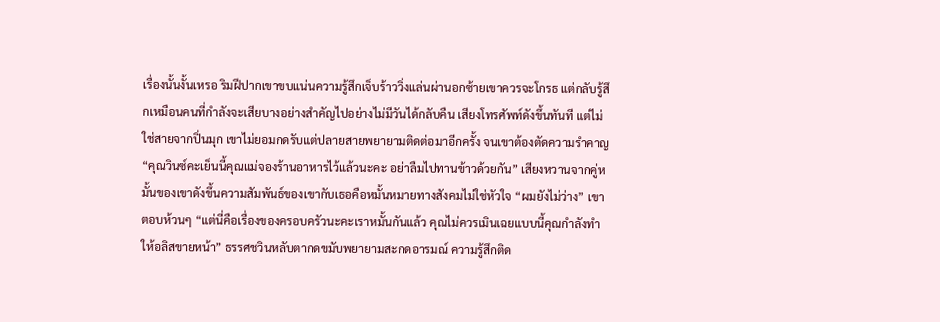เรื่องนั้นงั้นเหรอ ริมฝีปากเขาขบแน่นความรู้สึกเจ็บร้าววิ่งแล่นผ่านอกซ้ายเขาควรจะโกรธ แต่กลับรู้สึกเหมือนคนที่กำลังจะเสียบางอย่างสำคัญไปอย่างไม่มีวันได้กลับคืน เสียงโทรศัพท์ดังขึ้นทันที แต่ไม่ใช่สายจากปิ่นมุก เขาไม่ยอมกดรับแต่ปลายสายพยายามติดต่อมาอีกครั้ง จนเขาต้องตัดความรำคาญ “คุณวินซ์คะเย็นนี้คุณแม่จองร้านอาหารไว้แล้วนะคะ อย่าลืมไปทานข้าวด้วยกัน” เสียงหวานจากคู่หมั้นของเขาดังขึ้นความสัมพันธ์ของเขากับเธอคือหมั้นหมายทางสังคมไม่ใช่หัวใจ “ผมยังไม่ว่าง” เขาตอบห้วนๆ “แต่นี่คือเรื่องของครอบครัวนะคะเราหมั้นกันแล้ว คุณไม่ควรเมินเฉยแบบนี้คุณกำลังทำให้อลิสขายหน้า” ธรรศชวินหลับตากดขมับพยายามสะกดอารมณ์ ความรู้สึกติด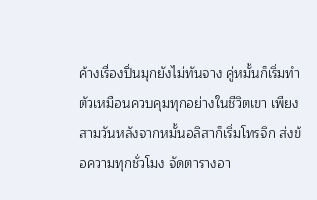ค้างเรื่องปิ่นมุกยังไม่ทันจาง คู่หมั้นก็เริ่มทำตัวเหมือนควบคุมทุกอย่างในชีวิตเขา เพียงสามวันหลังจากหมั้นอลิสาก็เริ่มโทรจิก ส่งข้อความทุกชั่วโมง จัดตารางอา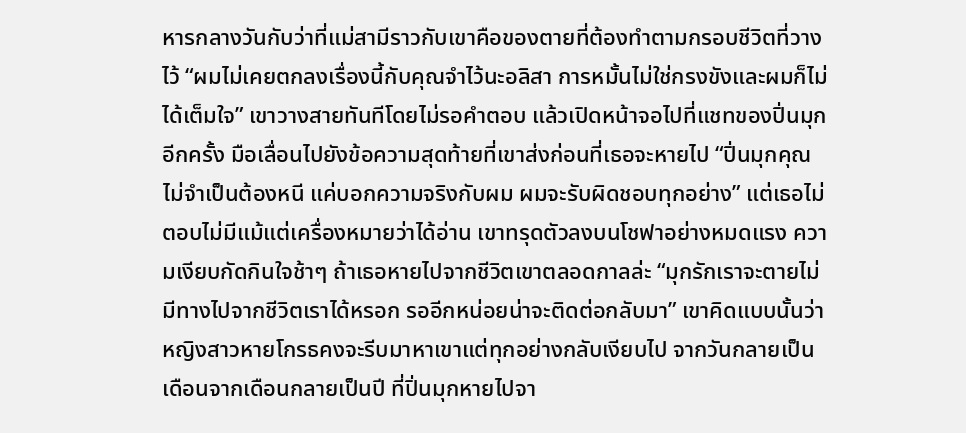หารกลางวันกับว่าที่แม่สามีราวกับเขาคือของตายที่ต้องทำตามกรอบชีวิตที่วางไว้ “ผมไม่เคยตกลงเรื่องนี้กับคุณจำไว้นะอลิสา การหมั้นไม่ใช่กรงขังและผมก็ไม่ได้เต็มใจ” เขาวางสายทันทีโดยไม่รอคำตอบ แล้วเปิดหน้าจอไปที่แชทของปิ่นมุกอีกครั้ง มือเลื่อนไปยังข้อความสุดท้ายที่เขาส่งก่อนที่เธอจะหายไป “ปิ่นมุกคุณไม่จำเป็นต้องหนี แค่บอกความจริงกับผม ผมจะรับผิดชอบทุกอย่าง” แต่เธอไม่ตอบไม่มีแม้แต่เครื่องหมายว่าได้อ่าน เขาทรุดตัวลงบนโชฟาอย่างหมดแรง ความเงียบกัดกินใจช้าๆ ถ้าเธอหายไปจากชีวิตเขาตลอดกาลล่ะ “มุกรักเราจะตายไม่มีทางไปจากชีวิตเราได้หรอก รออีกหน่อยน่าจะติดต่อกลับมา” เขาคิดแบบนั้นว่าหญิงสาวหายโกรธคงจะรีบมาหาเขาแต่ทุกอย่างกลับเงียบไป จากวันกลายเป็นเดือนจากเดือนกลายเป็นปี ที่ปิ่นมุกหายไปจา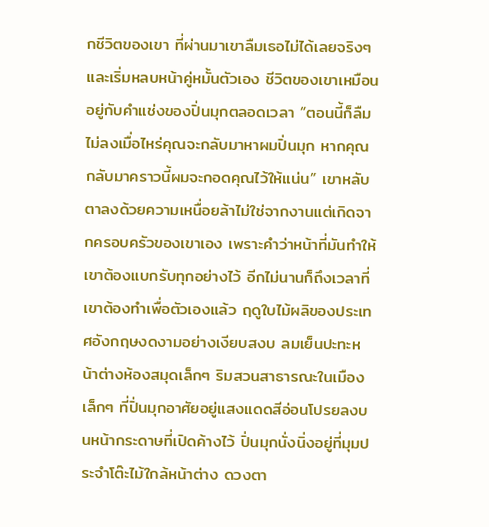กชีวิตของเขา ที่ผ่านมาเขาลืมเธอไม่ได้เลยจริงๆ และเริ่มหลบหน้าคู่หมั้นตัวเอง ชีวิตของเขาเหมือนอยู่กับคำแช่งของปิ่นมุกตลอดเวลา “ตอนนี้ก็ลืมไม่ลงเมื่อไหร่คุณจะกลับมาหาผมปิ่นมุก หากคุณกลับมาคราวนี้ผมจะกอดคุณไว้ให้แน่น” เขาหลับตาลงด้วยความเหนื่อยล้าไม่ใช่จากงานแต่เกิดจากครอบครัวของเขาเอง เพราะคำว่าหน้าที่มันทำให้เขาต้องแบกรับทุกอย่างไว้ อีกไม่นานก็ถึงเวลาที่เขาต้องทำเพื่อตัวเองแล้ว ฤดูใบไม้ผลิของประเทศอังกฤษงดงามอย่างเงียบสงบ ลมเย็นปะทะหน้าต่างห้องสมุดเล็กๆ ริมสวนสาธารณะในเมืองเล็กๆ ที่ปิ่นมุกอาศัยอยู่แสงแดดสีอ่อนโปรยลงบนหน้ากระดาษที่เปิดค้างไว้ ปิ่นมุกนั่งนิ่งอยู่ที่มุมประจำโต๊ะไม้ใกล้หน้าต่าง ดวงตา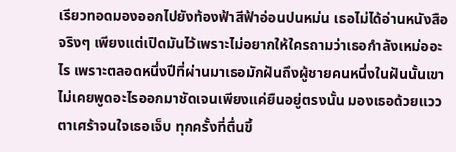เรียวทอดมองออกไปยังท้องฟ้าสีฟ้าอ่อนปนหม่น เธอไม่ได้อ่านหนังสือจริงๆ เพียงแต่เปิดมันไว้เพราะไม่อยากให้ใครถามว่าเธอกำลังเหม่ออะไร เพราะตลอดหนึ่งปีที่ผ่านมาเธอมักฝันถึงผู้ชายคนหนึ่งในฝันนั้นเขาไม่เคยพูดอะไรออกมาชัดเจนเพียงแค่ยืนอยู่ตรงนั้น มองเธอด้วยแววตาเศร้าจนใจเธอเจ็บ ทุกครั้งที่ตื่นขึ้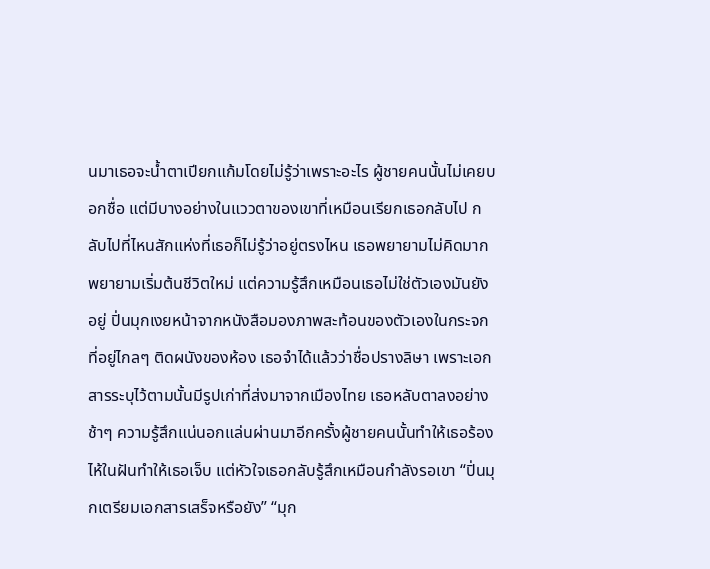นมาเธอจะน้ำตาเปียกแก้มโดยไม่รู้ว่าเพราะอะไร ผู้ชายคนนั้นไม่เคยบอกชื่อ แต่มีบางอย่างในแววตาของเขาที่เหมือนเรียกเธอกลับไป กลับไปที่ไหนสักแห่งที่เธอก็ไม่รู้ว่าอยู่ตรงไหน เธอพยายามไม่คิดมากพยายามเริ่มต้นชีวิตใหม่ แต่ความรู้สึกเหมือนเธอไม่ใช่ตัวเองมันยังอยู่ ปิ่นมุกเงยหน้าจากหนังสือมองภาพสะท้อนของตัวเองในกระจกที่อยู่ไกลๆ ติดผนังของห้อง เธอจำได้แล้วว่าชื่อปรางลิษา เพราะเอกสารระบุไว้ตามนั้นมีรูปเก่าที่ส่งมาจากเมืองไทย เธอหลับตาลงอย่างช้าๆ ความรู้สึกแน่นอกแล่นผ่านมาอีกครั้งผู้ชายคนนั้นทำให้เธอร้องไห้ในฝันทำให้เธอเจ็บ แต่หัวใจเธอกลับรู้สึกเหมือนกำลังรอเขา “ปิ่นมุกเตรียมเอกสารเสร็จหรือยัง” “มุก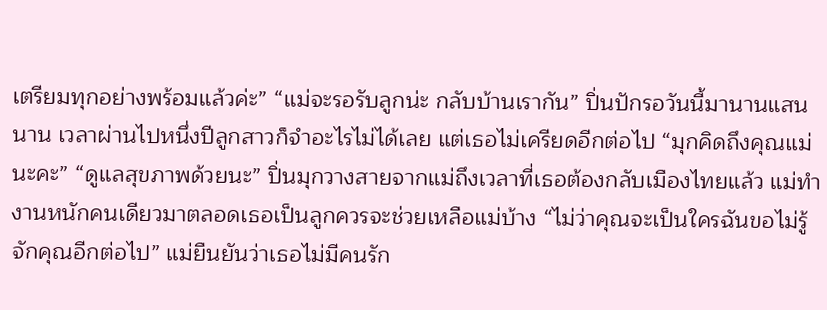เตรียมทุกอย่างพร้อมแล้วค่ะ” “แม่จะรอรับลูกน่ะ กลับบ้านเรากัน” ปิ่นปักรอวันนี้มานานแสนนาน เวลาผ่านไปหนึ่งปีลูกสาวก็จำอะไรไม่ได้เลย แต่เธอไม่เครียดอีกต่อไป “มุกคิดถึงคุณแม่นะคะ” “ดูแลสุขภาพด้วยนะ” ปิ่นมุกวางสายจากแม่ถึงเวลาที่เธอต้องกลับเมืองไทยแล้ว แม่ทำงานหนักคนเดียวมาตลอดเธอเป็นลูกควรจะช่วยเหลือแม่บ้าง “ไม่ว่าคุณจะเป็นใครฉันขอไม่รู้จักคุณอีกต่อไป” แม่ยืนยันว่าเธอไม่มีคนรัก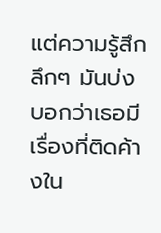แต่ความรู้สึกลึกๆ มันบ่งบอกว่าเธอมีเรื่องที่ติดค้างใน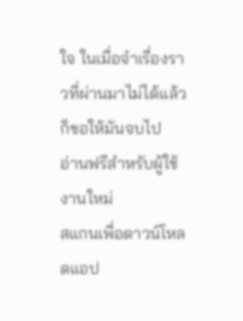ใจ ในเมื่อจำเรื่องราวที่ผ่านมาไม่ได้แล้วก็ขอให้มันจบไป
อ่านฟรีสำหรับผู้ใช้งานใหม่
สแกนเพื่อดาวน์โหลดแอป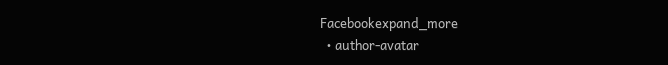Facebookexpand_more
  • author-avatar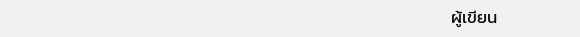ผู้เขียน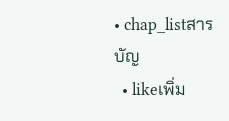• chap_listสารบัญ
  • likeเพิ่ม